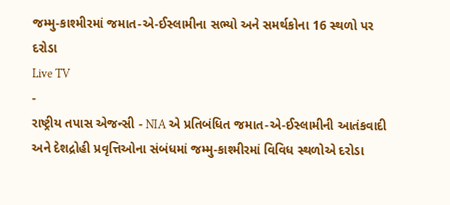જમ્મુ-કાશ્મીરમાં જમાત-એ-ઈસ્લામીના સભ્યો અને સમર્થકોના 16 સ્થળો પર દરોડા
Live TV
-
રાષ્ટ્રીય તપાસ એજન્સી - NIA એ પ્રતિબંધિત જમાત-એ-ઈસ્લામીની આતંકવાદી અને દેશદ્રોહી પ્રવૃત્તિઓના સંબંધમાં જમ્મુ-કાશ્મીરમાં વિવિધ સ્થળોએ દરોડા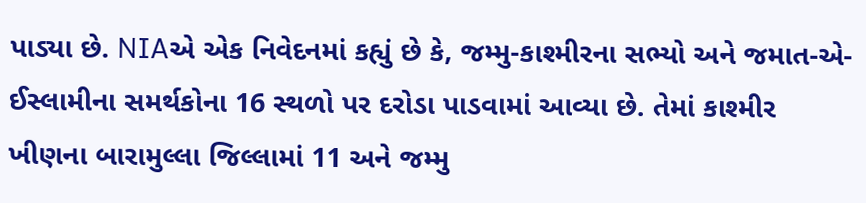પાડ્યા છે. NIAએ એક નિવેદનમાં કહ્યું છે કે, જમ્મુ-કાશ્મીરના સભ્યો અને જમાત-એ-ઈસ્લામીના સમર્થકોના 16 સ્થળો પર દરોડા પાડવામાં આવ્યા છે. તેમાં કાશ્મીર ખીણના બારામુલ્લા જિલ્લામાં 11 અને જમ્મુ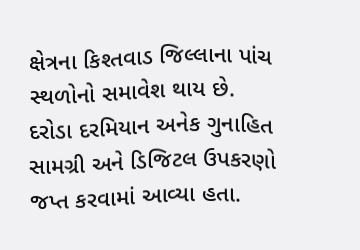ક્ષેત્રના કિશ્તવાડ જિલ્લાના પાંચ સ્થળોનો સમાવેશ થાય છે. દરોડા દરમિયાન અનેક ગુનાહિત સામગ્રી અને ડિજિટલ ઉપકરણો જપ્ત કરવામાં આવ્યા હતા.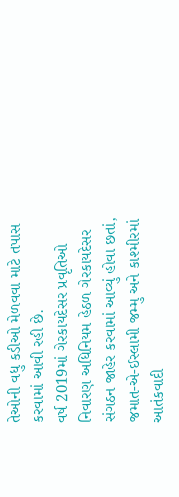તેઓની વધુ કડીઓ મેળવવા માટે તપાસ કરવામાં આવી રહી છે.
વર્ષ 2019માં ગેરકાયદેસર પ્રવૃતિઓ નિવારણ અધિનિયમ હેઠળ ગેરકાયદેસર સંગઠન જાહેર કરવામાં આવ્યું હોવા છતાં, જમાત-એ-ઈસ્લામી જમ્મુ અને કાશ્મીરમાં આતંકવાદી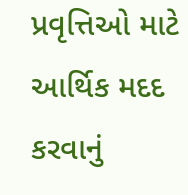પ્રવૃત્તિઓ માટે આર્થિક મદદ કરવાનું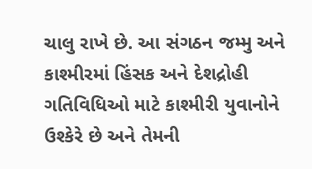ચાલુ રાખે છે. આ સંગઠન જમ્મુ અને કાશ્મીરમાં હિંસક અને દેશદ્રોહી ગતિવિધિઓ માટે કાશ્મીરી યુવાનોને ઉશ્કેરે છે અને તેમની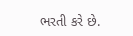ભરતી કરે છે.